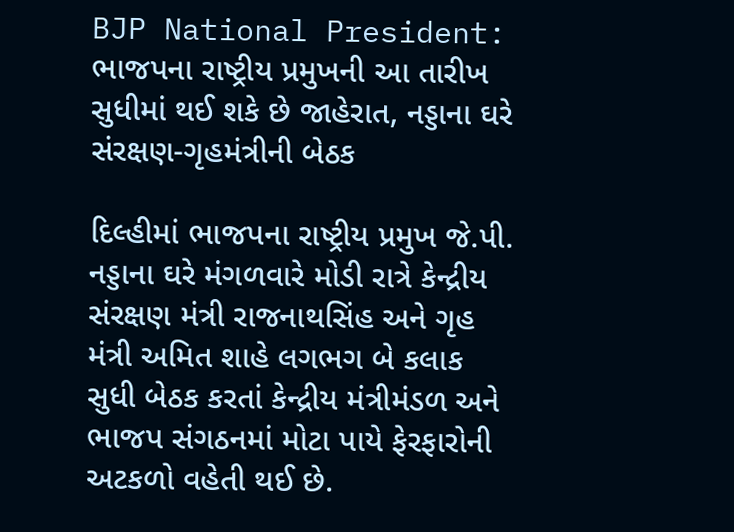BJP National President: ભાજપના રાષ્ટ્રીય પ્રમુખની આ તારીખ સુધીમાં થઈ શકે છે જાહેરાત, નડ્ડાના ઘરે સંરક્ષણ-ગૃહમંત્રીની બેઠક

દિલ્હીમાં ભાજપના રાષ્ટ્રીય પ્રમુખ જે.પી. નડ્ડાના ઘરે મંગળવારે મોડી રાત્રે કેન્દ્રીય સંરક્ષણ મંત્રી રાજનાથસિંહ અને ગૃહ મંત્રી અમિત શાહે લગભગ બે કલાક સુધી બેઠક કરતાં કેન્દ્રીય મંત્રીમંડળ અને ભાજપ સંગઠનમાં મોટા પાયે ફેરફારોની અટકળો વહેતી થઈ છે.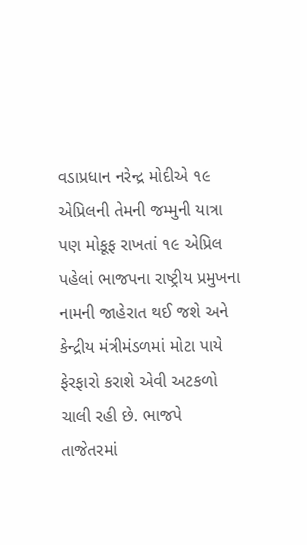વડાપ્રધાન નરેન્દ્ર મોદીએ ૧૯ એપ્રિલની તેમની જમ્મુની યાત્રા પણ મોકૂફ રાખતાં ૧૯ એપ્રિલ પહેલાં ભાજપના રાષ્ટ્રીય પ્રમુખના નામની જાહેરાત થઈ જશે અને કેન્દ્રીય મંત્રીમંડળમાં મોટા પાયે ફેરફારો કરાશે એવી અટકળો ચાલી રહી છે. ભાજપે તાજેતરમાં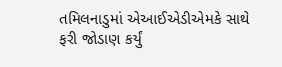તમિલનાડુમાં એઆઈએડીએમકે સાથે ફરી જોડાણ કર્યું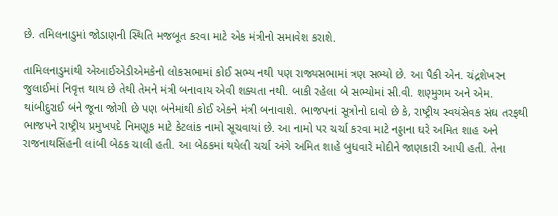છે. તમિલનાડુમાં જોડાણની સ્થિતિ મજબૂત કરવા માટે એક મંત્રીનો સમાવેશ કરાશે.

તામિલનાડુમાંથી એઆઈએડીએમકેનો લોકસભામાં કોઈ સભ્ય નથી પણ રાજ્યસભામાં ત્રણ સભ્યો છે. આ પૈકી એન. ચંદ્રશેખરન જુલાઈમાં નિવૃત્ત થાય છે તેથી તેમને મંત્રી બનાવાય એવી શક્યતા નથી. બાકી રહેલા બે સભ્યોમાં સી.વી. શણ્મુગમ અને એમ. થાંબીદુરાઈ બંને જૂના જોગી છે પણ બંનેમાંથી કોઈ એકને મંત્રી બનાવાશે. ભાજપનાં સૂત્રોનો દાવો છે કે, રાષ્ટ્રીય સ્વયંસેવક સંઘ તરફથી ભાજપને રાષ્ટ્રીય પ્રમુખપદે નિમણૂક માટે કેટલાંક નામો સૂચવાયાં છે. આ નામો પર ચર્ચા કરવા માટે નડ્ડાના ઘરે અમિત શાહ અને રાજનાથસિંહની લાંબી બેઠક ચાલી હતી. આ બેઠકમાં થયેલી ચર્ચા અંગે અમિત શાહે બુધવારે મોદીને જાણકારી આપી હતી. તેના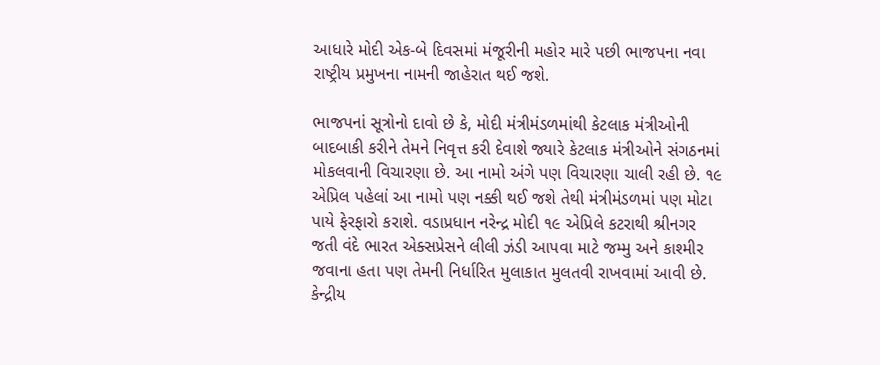આધારે મોદી એક-બે દિવસમાં મંજૂરીની મહોર મારે પછી ભાજપના નવા રાષ્ટ્રીય પ્રમુખના નામની જાહેરાત થઈ જશે.

ભાજપનાં સૂત્રોનો દાવો છે કે, મોદી મંત્રીમંડળમાંથી કેટલાક મંત્રીઓની બાદબાકી કરીને તેમને નિવૃત્ત કરી દેવાશે જ્યારે કેટલાક મંત્રીઓને સંગઠનમાં મોકલવાની વિચારણા છે. આ નામો અંગે પણ વિચારણા ચાલી રહી છે. ૧૯ એપ્રિલ પહેલાં આ નામો પણ નક્કી થઈ જશે તેથી મંત્રીમંડળમાં પણ મોટા પાયે ફેરફારો કરાશે. વડાપ્રધાન નરેન્દ્ર મોદી ૧૯ એપ્રિલે કટરાથી શ્રીનગર જતી વંદે ભારત એક્સપ્રેસને લીલી ઝંડી આપવા માટે જમ્મુ અને કાશ્મીર જવાના હતા પણ તેમની નિર્ધારિત મુલાકાત મુલતવી રાખવામાં આવી છે. કેન્દ્રીય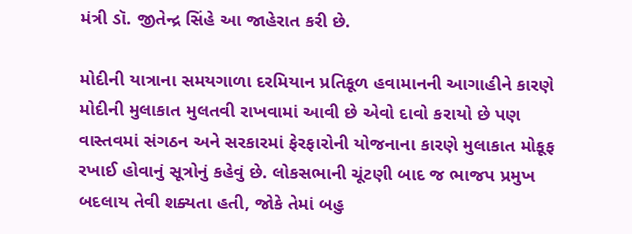મંત્રી ડૉ. જીતેન્દ્ર સિંહે આ જાહેરાત કરી છે.

મોદીની યાત્રાના સમયગાળા દરમિયાન પ્રતિકૂળ હવામાનની આગાહીને કારણે મોદીની મુલાકાત મુલતવી રાખવામાં આવી છે એવો દાવો કરાયો છે પણ વાસ્તવમાં સંગઠન અને સરકારમાં ફેરફારોની યોજનાના કારણે મુલાકાત મોકૂફ રખાઈ હોવાનું સૂત્રોનું કહેવું છે. લોકસભાની ચૂંટણી બાદ જ ભાજપ પ્રમુખ બદલાય તેવી શક્યતા હતી, જોકે તેમાં બહુ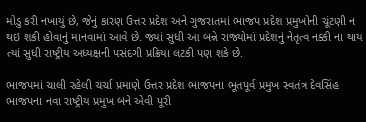મોડુ કરી નખાયું છે, જેનું કારણ ઉત્તર પ્રદેશ અને ગુજરાતમાં ભાજપ પ્રદેશ પ્રમુખોની ચૂંટણી ન થઇ શકી હોવાનું માનવામાં આવે છે. જ્યાં સુધી આ બન્ને રાજ્યોમાં પ્રદેશનું નેતૃત્વ નક્કી ના થાય ત્યાં સુધી રાષ્ટ્રીય અધ્યક્ષની પસંદગી પ્રક્રિયા લટકી પણ શકે છે.

ભાજપમાં ચાલી રહેલી ચર્ચા પ્રમાણે ઉત્તર પ્રદેશ ભાજપના ભૂતપૂર્વ પ્રમુખ સ્વતંત્ર દેવસિંહ ભાજપના નવા રાષ્ટ્રીય પ્રમુખ બને એવી પૂરી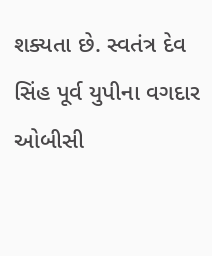શક્યતા છે. સ્વતંત્ર દેવ સિંહ પૂર્વ યુપીના વગદાર ઓબીસી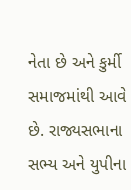નેતા છે અને કુર્મી સમાજમાંથી આવે છે. રાજ્યસભાના સભ્ય અને યુપીના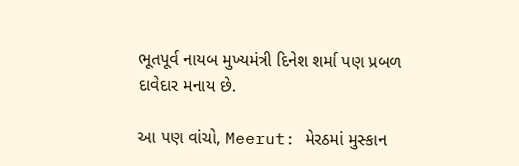ભૂતપૂર્વ નાયબ મુખ્યમંત્રી દિનેશ શર્મા પણ પ્રબળ દાવેદાર મનાય છે.

આ પણ વાંચો, Meerut: મેરઠમાં મુસ્કાન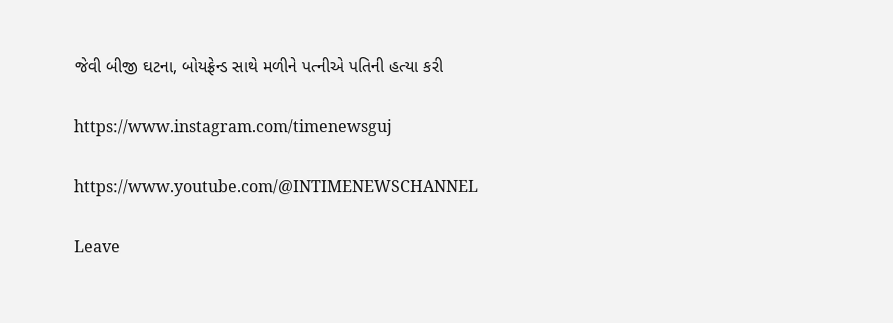જેવી બીજી ઘટના, બોયફ્રેન્ડ સાથે મળીને પત્નીએ પતિની હત્યા કરી

https://www.instagram.com/timenewsguj

https://www.youtube.com/@INTIMENEWSCHANNEL

Leave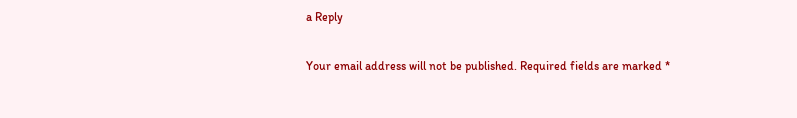a Reply

Your email address will not be published. Required fields are marked *